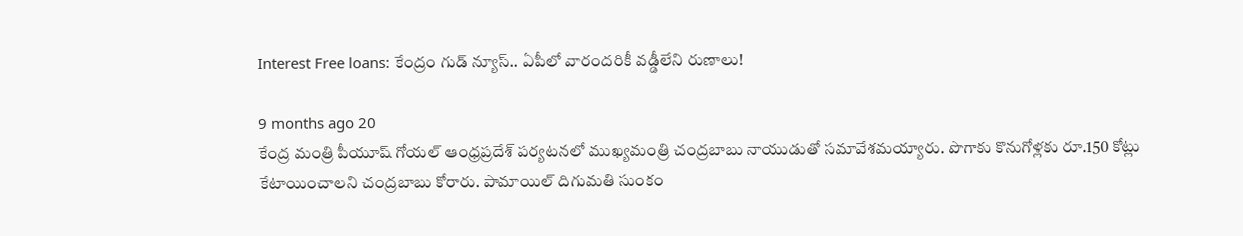Interest Free loans: కేంద్రం గుడ్ న్యూస్.. ఏపీలో వారందరికీ వడ్డీలేని రుణాలు!

9 months ago 20
కేంద్ర మంత్రి పీయూష్ గోయల్ ఆంధ్రప్రదేశ్ పర్యటనలో ముఖ్యమంత్రి చంద్రబాబు నాయుడుతో సమావేశమయ్యారు. పొగాకు కొనుగోళ్లకు రూ.150 కోట్లు కేటాయించాలని చంద్రబాబు కోరారు. పామాయిల్ దిగుమతి సుంకం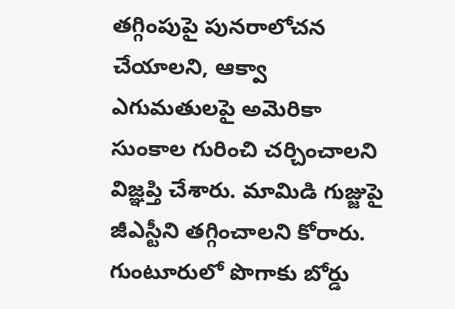తగ్గింపుపై పునరాలోచన చేయాలని, ఆక్వా ఎగుమతులపై అమెరికా సుంకాల గురించి చర్చించాలని విజ్ఞప్తి చేశారు. మామిడి గుజ్జుపై జీఎస్టీని తగ్గించాలని కోరారు. గుంటూరులో పొగాకు బోర్డు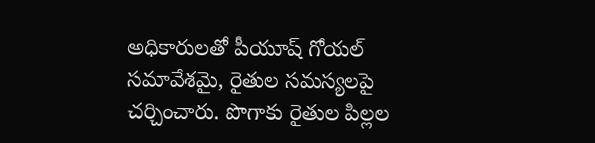అధికారులతో పీయూష్ గోయల్ సమావేశమై, రైతుల సమస్యలపై చర్చించారు. పొగాకు రైతుల పిల్లల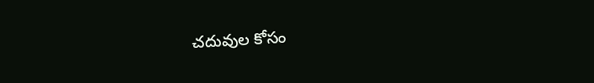చదువుల కోసం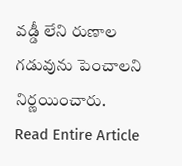వడ్డీ లేని రుణాల గడువును పెంచాలని నిర్ణయించారు.
Read Entire Article